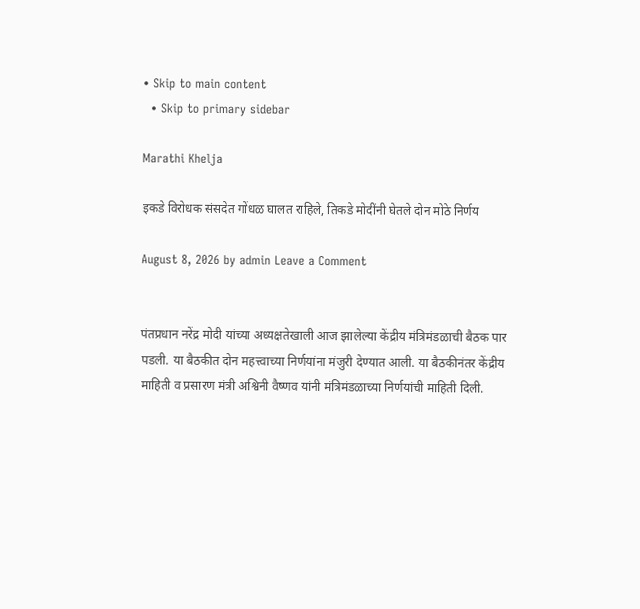• Skip to main content
  • Skip to primary sidebar

Marathi Khelja

इकडे विरोधक संसदेत गोंधळ घालत राहिले, तिकडे मोदींनी घेतले दोन मोठे निर्णय

August 8, 2026 by admin Leave a Comment


पंतप्रधान नरेंद्र मोदी यांच्या अध्यक्षतेखाली आज झालेल्या केंद्रीय मंत्रिमंडळाची बैठक पार पडली. या बैठकीत दोन महत्त्वाच्या निर्णयांना मंजुरी देण्यात आली. या बैठकीनंतर केंद्रीय माहिती व प्रसारण मंत्री अश्विनी वैष्णव यांनी मंत्रिमंडळाच्या निर्णयांची माहिती दिली.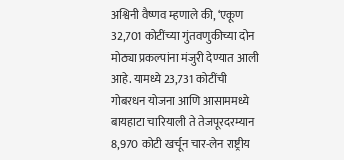अश्विनी वैष्णव म्हणाले की, ‘एकूण 32,701 कोटींच्या गुंतवणुकीच्या दोन मोठ्या प्रकल्पांना मंजुरी देण्यात आली आहे. यामध्ये 23,731 कोटींची गोबरधन योजना आणि आसाममध्ये बायहाटा चारियाली ते तेजपूरदरम्यान 8,970 कोटी खर्चून चार-लेन राष्ट्रीय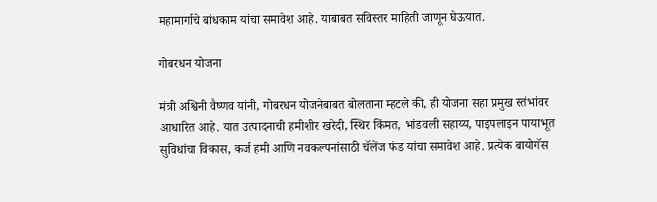महामार्गाचे बांधकाम यांचा समावेश आहे. याबाबत सविस्तर माहिती जाणून घेऊयात.

गोबरधन योजना

मंत्री अश्विनी वैष्णव यांनी, गोबरधन योजनेबाबत बोलताना म्हटले की, ही योजना सहा प्रमुख स्तंभांवर आधारित आहे. यात उत्पादनाची हमीशीर खरेदी, स्थिर किंमत, भांडवली सहाय्य, पाइपलाइन पायाभूत सुविधांचा विकास, कर्ज हमी आणि नवकल्पनांसाठी चॅलेंज फंड यांचा समावेश आहे. प्रत्येक बायोगॅस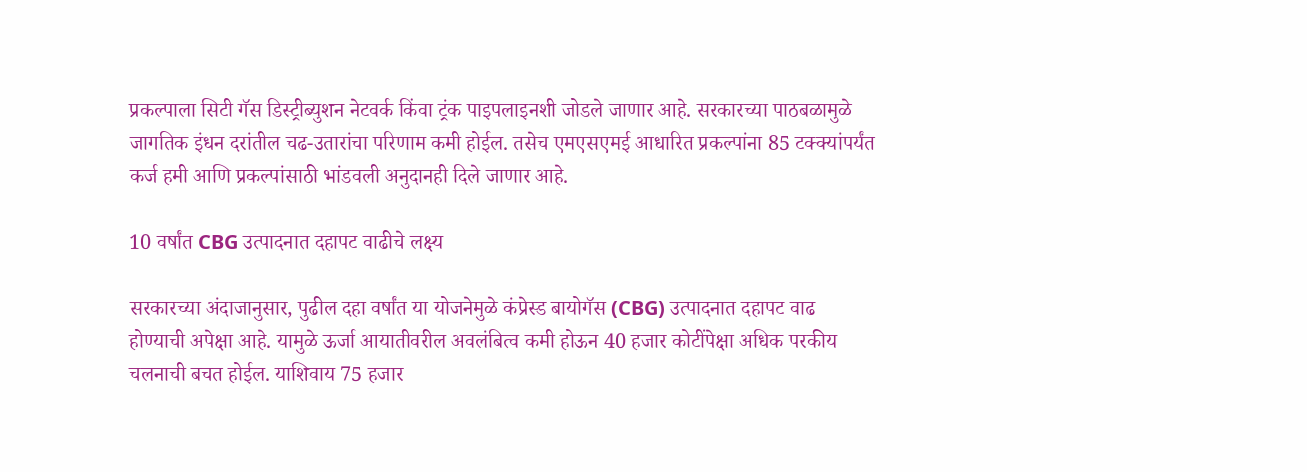प्रकल्पाला सिटी गॅस डिस्ट्रीब्युशन नेटवर्क किंवा ट्रंक पाइपलाइनशी जोडले जाणार आहे. सरकारच्या पाठबळामुळे जागतिक इंधन दरांतील चढ-उतारांचा परिणाम कमी होईल. तसेच एमएसएमई आधारित प्रकल्पांना 85 टक्क्यांपर्यंत कर्ज हमी आणि प्रकल्पांसाठी भांडवली अनुदानही दिले जाणार आहे.

10 वर्षांत CBG उत्पादनात दहापट वाढीचे लक्ष्य

सरकारच्या अंदाजानुसार, पुढील दहा वर्षांत या योजनेमुळे कंप्रेस्ड बायोगॅस (CBG) उत्पादनात दहापट वाढ होण्याची अपेक्षा आहे. यामुळे ऊर्जा आयातीवरील अवलंबित्व कमी होऊन 40 हजार कोटींपेक्षा अधिक परकीय चलनाची बचत होईल. याशिवाय 75 हजार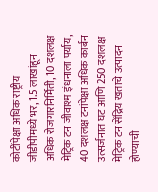कोटींपेक्षा अधिक राष्ट्रीय जीडीपीमध्ये भर, 1.5 लाखांहून अधिक रोजगारनिर्मिती, 10 दशलक्ष मेट्रिक टन जीवाश्म इंधनाला पर्याय, 40 दशलक्ष टनांपेक्षा अधिक कार्बन उत्सर्जनात घट आणि 250 दशलक्ष मेट्रिक टन सेंद्रिय खताचे उत्पादन होण्याची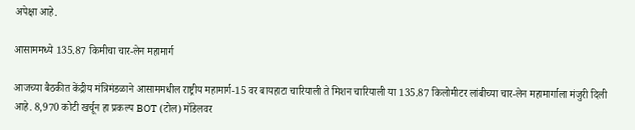अपेक्षा आहे.

आसाममध्ये 135.87 किमीचा चार-लेन महामार्ग

आजच्या बैठकीत केंद्रीय मंत्रिमंडळाने आसाममधील राष्ट्रीय महामार्ग-15 वर बायहाटा चारियाली ते मिशन चारियाली या 135.87 किलोमीटर लांबीच्या चार-लेन महामार्गाला मंजुरी दिली आहे. 8,970 कोटी खर्चून हा प्रकल्प BOT (टोल) मॉडेलवर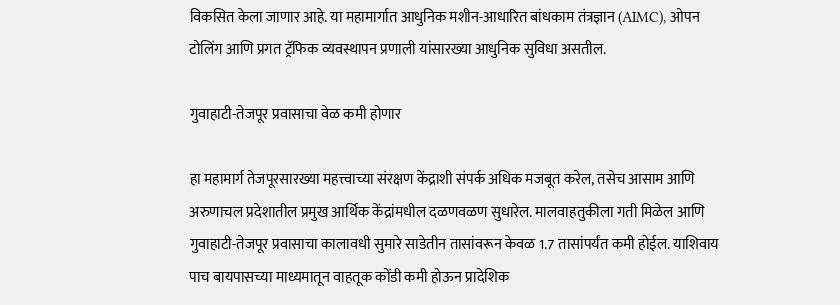विकसित केला जाणार आहे. या महामार्गात आधुनिक मशीन-आधारित बांधकाम तंत्रज्ञान (AIMC), ओपन टोलिंग आणि प्रगत ट्रॅफिक व्यवस्थापन प्रणाली यांसारख्या आधुनिक सुविधा असतील.

गुवाहाटी-तेजपूर प्रवासाचा वेळ कमी होणार

हा महामार्ग तेजपूरसारख्या महत्त्वाच्या संरक्षण केंद्राशी संपर्क अधिक मजबूत करेल, तसेच आसाम आणि अरुणाचल प्रदेशातील प्रमुख आर्थिक केंद्रांमधील दळणवळण सुधारेल. मालवाहतुकीला गती मिळेल आणि गुवाहाटी-तेजपूर प्रवासाचा कालावधी सुमारे साडेतीन तासांवरून केवळ 1.7 तासांपर्यंत कमी होईल. याशिवाय पाच बायपासच्या माध्यमातून वाहतूक कोंडी कमी होऊन प्रादेशिक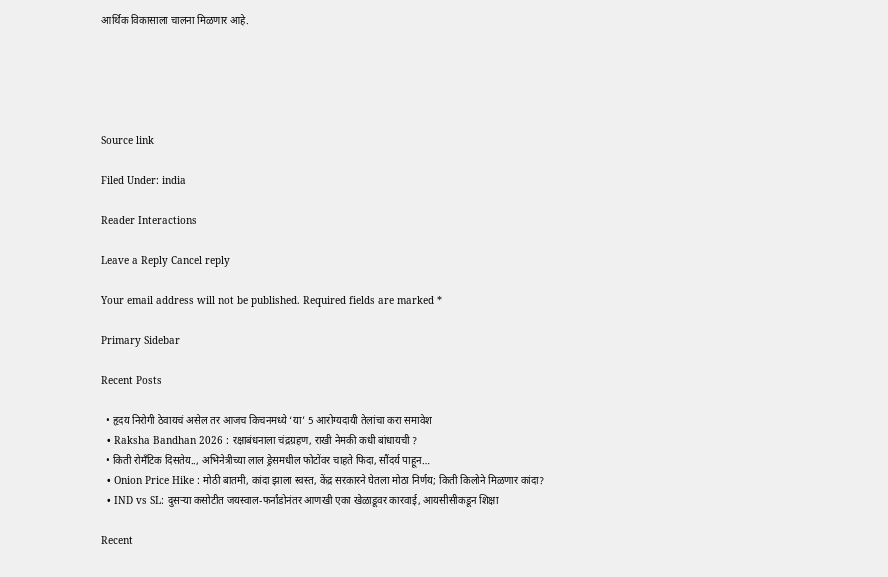आर्थिक विकासाला चालना मिळणार आहे.





Source link

Filed Under: india

Reader Interactions

Leave a Reply Cancel reply

Your email address will not be published. Required fields are marked *

Primary Sidebar

Recent Posts

  • हृदय निरोगी ठेवायचं असेल तर आजच किचनमध्ये ‘या’ 5 आरोग्यदायी तेलांचा करा समावेश
  • Raksha Bandhan 2026 : रक्षाबंधनाला चंद्रग्रहण, राखी नेमकी कधी बांधायची ?
  • किती रोमँटिक दिसतेय.., अभिनेत्रीच्या लाल ड्रेसमधील फोटोंवर चाहते फिदा, सौंदर्य पाहून…
  • Onion Price Hike : मोठी बातमी, कांदा झाला स्वस्त, केंद्र सरकारने घेतला मोठा निर्णय; किती किलोने मिळणार कांदा?
  • IND vs SL: दुसऱ्या कसोटीत जयस्वाल-फर्नांडोनंतर आणखी एका खेळाडूवर कारवाई, आयसीसीकडून शिक्षा

Recent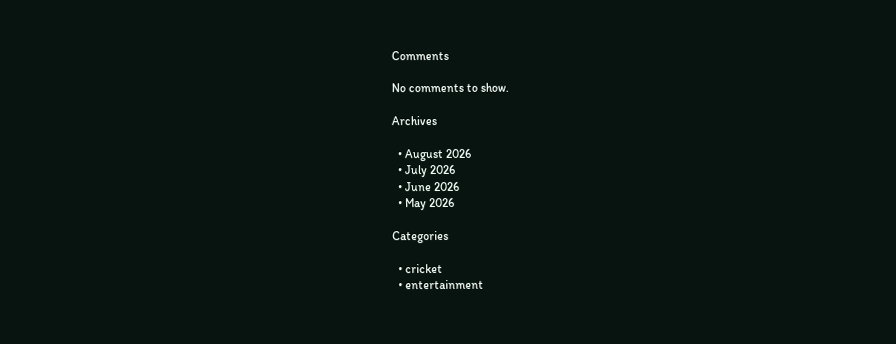Comments

No comments to show.

Archives

  • August 2026
  • July 2026
  • June 2026
  • May 2026

Categories

  • cricket
  • entertainment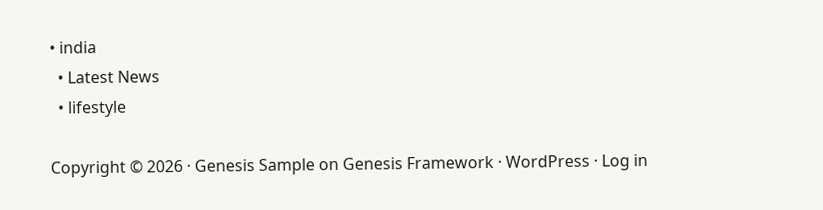• india
  • Latest News
  • lifestyle

Copyright © 2026 · Genesis Sample on Genesis Framework · WordPress · Log in